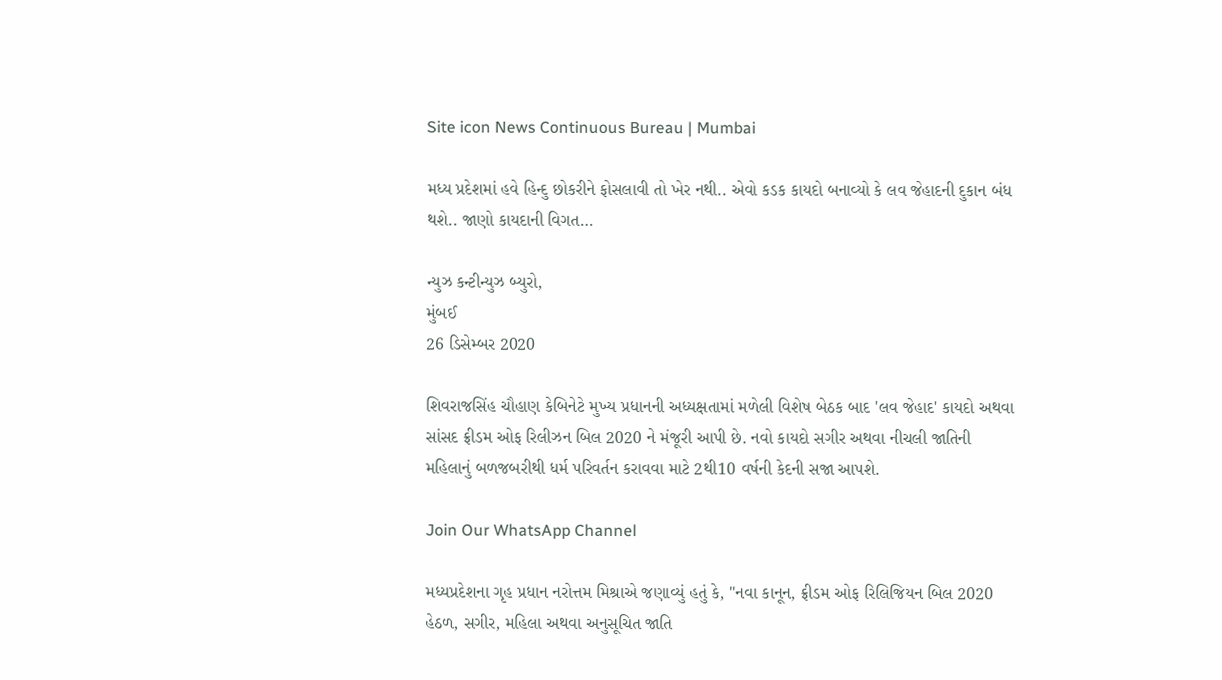Site icon News Continuous Bureau | Mumbai

મધ્ય પ્રદેશમાં હવે હિન્દુ છોકરીને ફોસલાવી તો ખેર નથી.. એવો કડક કાયદો બનાવ્યો કે લવ જેહાદની દુકાન બંધ થશે.. જાણો કાયદાની વિગત…

ન્યુઝ કન્ટીન્યુઝ બ્યુરો,
મુંબઈ
26 ડિસેમ્બર 2020

શિવરાજસિંહ ચૌહાણ કેબિનેટે મુખ્ય પ્રધાનની અધ્યક્ષતામાં મળેલી વિશેષ બેઠક બાદ 'લવ જેહાદ' કાયદો અથવા સાંસદ ફ્રીડમ ઓફ રિલીઝન બિલ 2020 ને મંજૂરી આપી છે. નવો કાયદો સગીર અથવા નીચલી જાતિની મહિલાનું બળજબરીથી ધર્મ પરિવર્તન કરાવવા માટે 2થી10 વર્ષની કેદની સજા આપશે.

Join Our WhatsApp Channel

મધ્યપ્રદેશના ગૃહ પ્રધાન નરોત્તમ મિશ્રાએ જણાવ્યું હતું કે, "નવા કાનૂન, ફ્રીડમ ઓફ રિલિજિયન બિલ 2020 હેઠળ, સગીર, મહિલા અથવા અનુસૂચિત જાતિ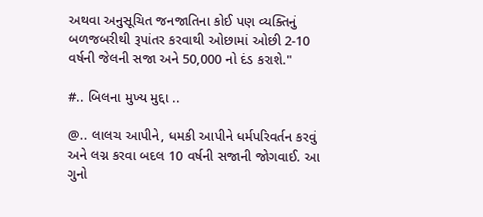અથવા અનુસૂચિત જનજાતિના કોઈ પણ વ્યક્તિનું બળજબરીથી રૂપાંતર કરવાથી ઓછામાં ઓછી 2-10 વર્ષની જેલની સજા અને 50,000 નો દંડ કરાશે."

#.. બિલના મુખ્ય મુદ્દા ..

@.. લાલચ આપીને, ધમકી આપીને ધર્મપરિવર્તન કરવું અને લગ્ન કરવા બદલ 10 વર્ષની સજાની જોગવાઈ. આ ગુનો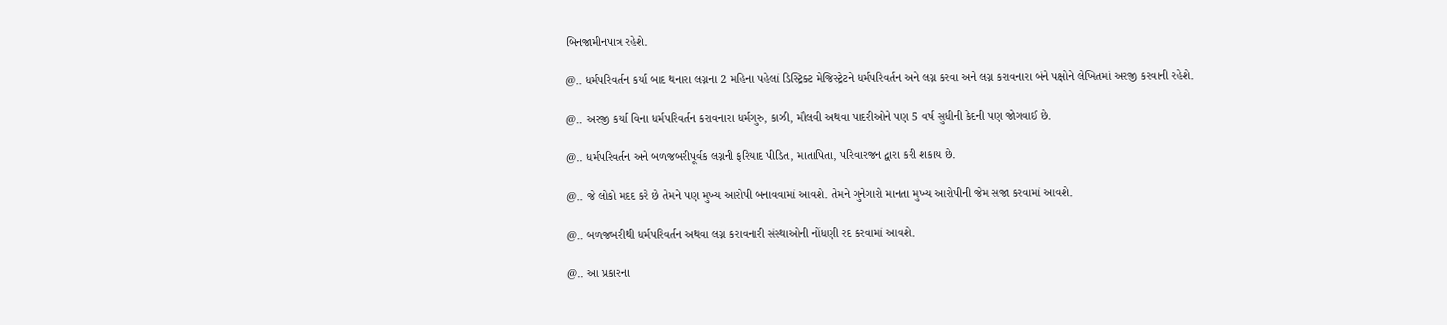બિનજામીનપાત્ર રહેશે.

@.. ધર્મપરિવર્તન કર્યા બાદ થનારા લગ્નના 2 મહિના પહેલાં ડિસ્ટ્રિક્ટ મેજિસ્ટ્રેટને ધર્મપરિવર્તન અને લગ્ન કરવા અને લગ્ન કરાવનારા બંને પક્ષોને લેખિતમાં અરજી કરવાની રહેશે.

@.. અરજી કર્યા વિના ધર્મપરિવર્તન કરાવનારા ધર્મગુરુ, કાઝી, મૌલવી અથવા પાદરીઓને પણ 5 વર્ષ સુધીની કેદની પણ જોગવાઈ છે.

@.. ધર્મપરિવર્તન અને બળજબરીપૂર્વક લગ્નની ફરિયાદ પીડિત, માતાપિતા, પરિવારજન દ્વારા કરી શકાય છે.

@.. જે લોકો મદદ કરે છે તેમને પણ મુખ્ય આરોપી બનાવવામાં આવશે. તેમને ગુનેગારો માનતા મુખ્ય આરોપીની જેમ સજા કરવામાં આવશે.

@.. બળજબરીથી ધર્મપરિવર્તન અથવા લગ્ન કરાવનારી સંસ્થાઓની નોંધણી રદ કરવામાં આવશે.

@.. આ પ્રકારના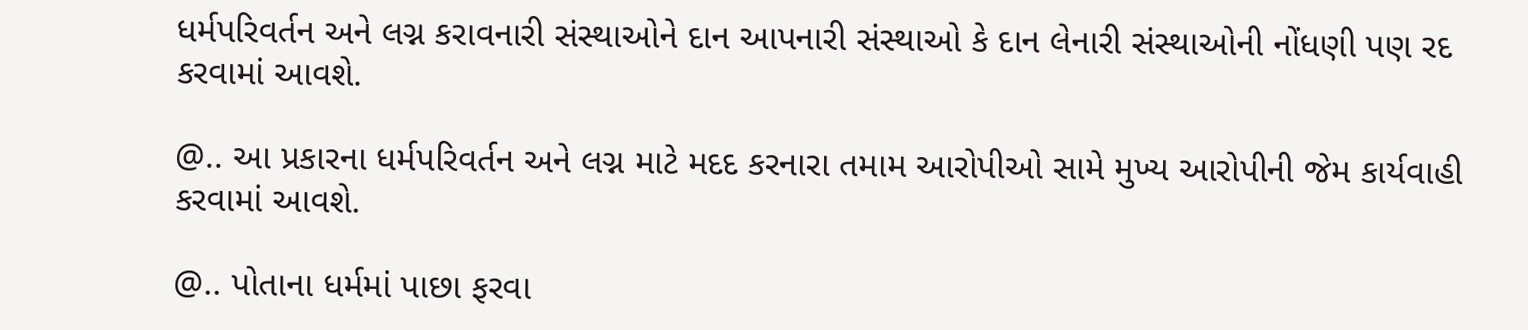ધર્મપરિવર્તન અને લગ્ન કરાવનારી સંસ્થાઓને દાન આપનારી સંસ્થાઓ કે દાન લેનારી સંસ્થાઓની નોંધણી પણ રદ કરવામાં આવશે.

@.. આ પ્રકારના ધર્મપરિવર્તન અને લગ્ન માટે મદદ કરનારા તમામ આરોપીઓ સામે મુખ્ય આરોપીની જેમ કાર્યવાહી કરવામાં આવશે.

@.. પોતાના ધર્મમાં પાછા ફરવા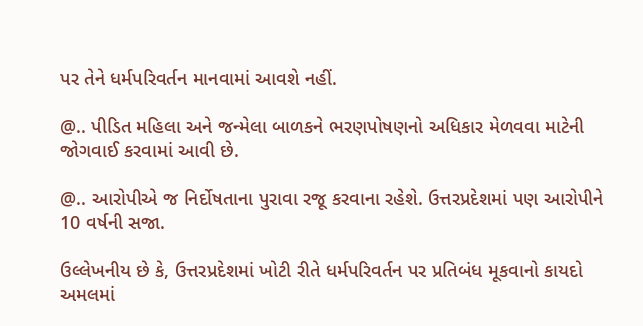પર તેને ધર્મપરિવર્તન માનવામાં આવશે નહીં.

@.. પીડિત મહિલા અને જન્મેલા બાળકને ભરણપોષણનો અધિકાર મેળવવા માટેની જોગવાઈ કરવામાં આવી છે.

@.. આરોપીએ જ નિર્દોષતાના પુરાવા રજૂ કરવાના રહેશે. ઉત્તરપ્રદેશમાં પણ આરોપીને 10 વર્ષની સજા.

ઉલ્લેખનીય છે કે, ઉત્તરપ્રદેશમાં ખોટી રીતે ધર્મપરિવર્તન પર પ્રતિબંધ મૂકવાનો કાયદો અમલમાં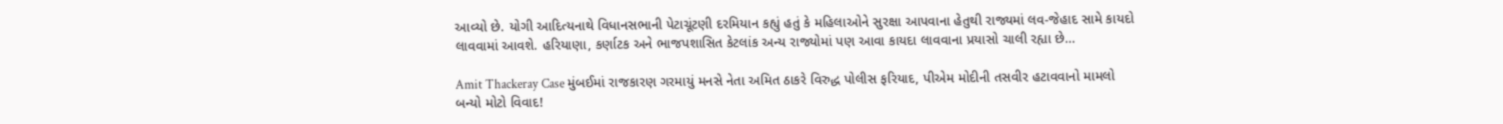આવ્યો છે. યોગી આદિત્યનાથે વિધાનસભાની પેટાચૂંટણી દરમિયાન કહ્યું હતું કે મહિલાઓને સુરક્ષા આપવાના હેતુથી રાજ્યમાં લવ-જેહાદ સામે કાયદો લાવવામાં આવશે. હરિયાણા, કર્ણાટક અને ભાજપશાસિત કેટલાંક અન્ય રાજ્યોમાં પણ આવા કાયદા લાવવાના પ્રયાસો ચાલી રહ્યા છે…

Amit Thackeray Case મુંબઈમાં રાજકારણ ગરમાયું મનસે નેતા અમિત ઠાકરે વિરુદ્ધ પોલીસ ફરિયાદ, પીએમ મોદીની તસવીર હટાવવાનો મામલો બન્યો મોટો વિવાદ!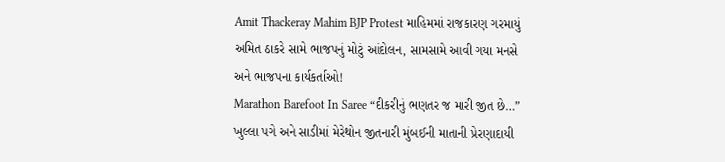Amit Thackeray Mahim BJP Protest માહિમમાં રાજકારણ ગરમાયું અમિત ઠાકરે સામે ભાજપનું મોટું આંદોલન, સામસામે આવી ગયા મનસે અને ભાજપના કાર્યકર્તાઓ!
Marathon Barefoot In Saree “દીકરીનું ભણતર જ મારી જીત છે…” ખુલ્લા પગે અને સાડીમાં મેરેથોન જીતનારી મુંબઈની માતાની પ્રેરણાદાયી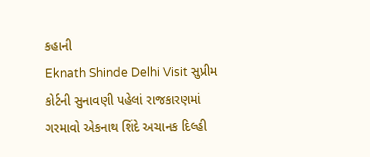કહાની
Eknath Shinde Delhi Visit સુપ્રીમ કોર્ટની સુનાવણી પહેલાં રાજકારણમાં ગરમાવો એકનાથ શિંદે અચાનક દિલ્હી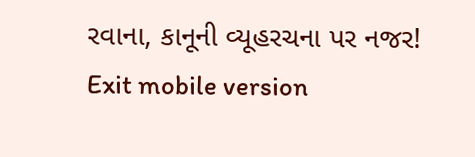રવાના, કાનૂની વ્યૂહરચના પર નજર!
Exit mobile version